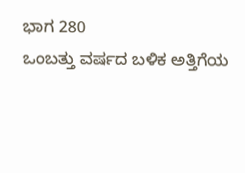ಭಾಗ 280
ಒಂಬತ್ತು ವರ್ಷದ ಬಳಿಕ ಅತ್ತಿಗೆಯ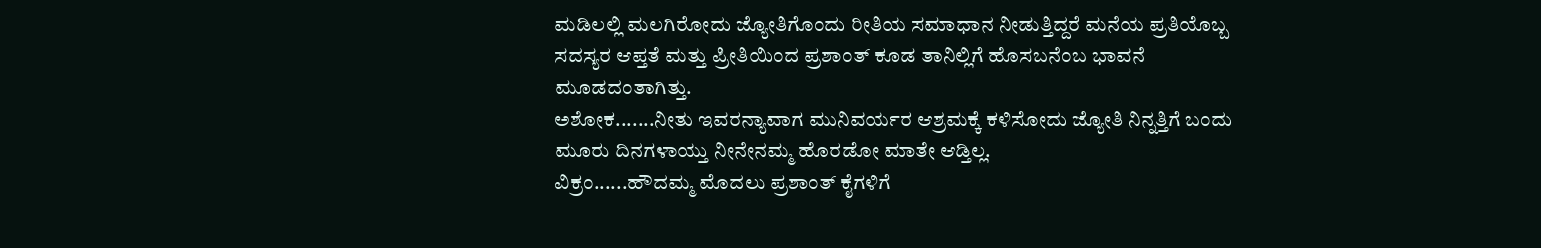ಮಡಿಲಲ್ಲಿ ಮಲಗಿರೋದು ಜ್ಯೋತಿಗೊಂದು ರೀತಿಯ ಸಮಾಧಾನ ನೀಡುತ್ತಿದ್ದರೆ ಮನೆಯ ಪ್ರತಿಯೊಬ್ಬ ಸದಸ್ಯರ ಆಪ್ತತೆ ಮತ್ತು ಪ್ರೀತಿಯಿಂದ ಪ್ರಶಾಂತ್ ಕೂಡ ತಾನಿಲ್ಲಿಗೆ ಹೊಸಬನೆಂಬ ಭಾವನೆ ಮೂಡದಂತಾಗಿತ್ತು.
ಅಶೋಕ.......ನೀತು ಇವರನ್ಯಾವಾಗ ಮುನಿವರ್ಯರ ಆಶ್ರಮಕ್ಕೆ ಕಳಿಸೋದು ಜ್ಯೋತಿ ನಿನ್ನತ್ತಿಗೆ ಬಂದು ಮೂರು ದಿನಗಳಾಯ್ತು ನೀನೇನಮ್ಮ ಹೊರಡೋ ಮಾತೇ ಆಡ್ತಿಲ್ಲ.
ವಿಕ್ರಂ......ಹೌದಮ್ಮ ಮೊದಲು ಪ್ರಶಾಂತ್ ಕೈಗಳಿಗೆ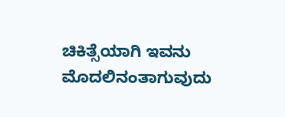ಚಿಕಿತ್ಸೆಯಾಗಿ ಇವನು ಮೊದಲಿನಂತಾಗುವುದು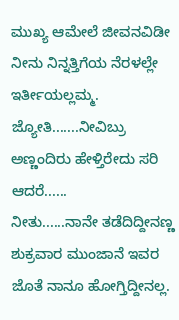ಮುಖ್ಯ ಆಮೇಲೆ ಜೀವನವಿಡೀ ನೀನು ನಿನ್ನತ್ತಿಗೆಯ ನೆರಳಲ್ಲೇ ಇರ್ತೀಯಲ್ಲಮ್ಮ.
ಜ್ಯೋತಿ.......ನೀವಿಬ್ರು ಅಣ್ಣಂದಿರು ಹೇಳ್ತಿರೇದು ಸರಿ ಆದರೆ......
ನೀತು......ನಾನೇ ತಡೆದಿದ್ದೀನಣ್ಣ ಶುಕ್ರವಾರ ಮುಂಜಾನೆ ಇವರ ಜೊತೆ ನಾನೂ ಹೋಗ್ತಿದ್ದೀನಲ್ಲ.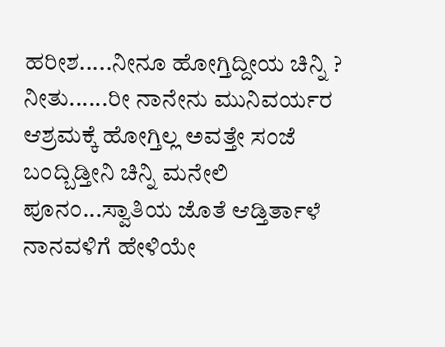ಹರೀಶ.....ನೀನೂ ಹೋಗ್ತಿದ್ದೀಯ ಚಿನ್ನಿ ?
ನೀತು......ರೀ ನಾನೇನು ಮುನಿವರ್ಯರ ಆಶ್ರಮಕ್ಕೆ ಹೋಗ್ತಿಲ್ಲ ಅವತ್ತೇ ಸಂಜೆ ಬಂದ್ಬಿಡ್ತೀನಿ ಚಿನ್ನಿ ಮನೇಲಿ ಪೂನಂ...ಸ್ವಾತಿಯ ಜೊತೆ ಆಡ್ತಿರ್ತಾಳೆ ನಾನವಳಿಗೆ ಹೇಳಿಯೇ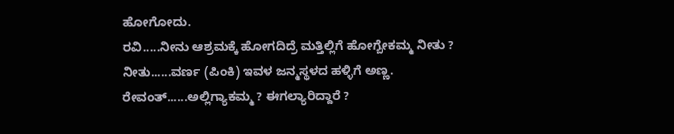ಹೋಗೋದು.
ರವಿ.....ನೀನು ಆಶ್ರಮಕ್ಕೆ ಹೋಗದಿದ್ರೆ ಮತ್ತಿಲ್ಲಿಗೆ ಹೋಗ್ಬೇಕಮ್ಮ ನೀತು ?
ನೀತು......ವರ್ಣ (ಪಿಂಕಿ) ಇವಳ ಜನ್ಮಸ್ಥಳದ ಹಳ್ಳಿಗೆ ಅಣ್ಣ.
ರೇವಂತ್......ಅಲ್ಲಿಗ್ಯಾಕಮ್ಮ ? ಈಗಲ್ಯಾರಿದ್ದಾರೆ ?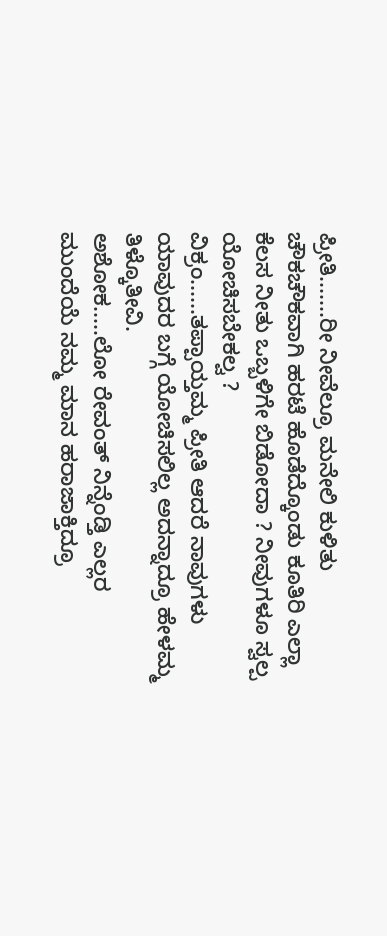ಪ್ರೀತಿ.......ರೀ ನೀವೆಲ್ರೂ ಮನೇಲಿ ಕುಳಿತು ಚೌಕಚೌಕವಾಗಿ ಹರಟೆ ಹೊಡೆದ್ಕೊಂಡು ಕೂತಿರಿ ಎಲ್ಲಾ ಕೆಲಸ ನೀತು ಒಬ್ಬಳಿಗೇ ಬಿಡೋದಾ ? ನೀವುಗಳೂ ಸ್ವಲ್ಪ ಯೋಚಿಸಬೇಕಲ್ವ ?
ವಿಕ್ರಂ......ತಪ್ಪಾಯ್ತಮ್ಮ ಪ್ರೀತಿ ಆದರೆ ನಾವುಗಳು ಯಾವುದರ ಬಗ್ಗೆ ಯೋಚಿಸಲಿಲ್ಲ ಅದನ್ನಾದ್ರೂ ಹೇಳಮ್ಮ ತಿಳ್ಕೊತೀವಿ.
ಅಶೋಕ.....ಲೋ ರೇವಂತ್ ನಿನ್ನೆಂಡ್ತಿ ಎಲ್ಲರ ಮುಂದೆಯೆ ನಮ್ಮ ಮಾನ ಹರಾಜಾಕ್ತಿದ್ರೂ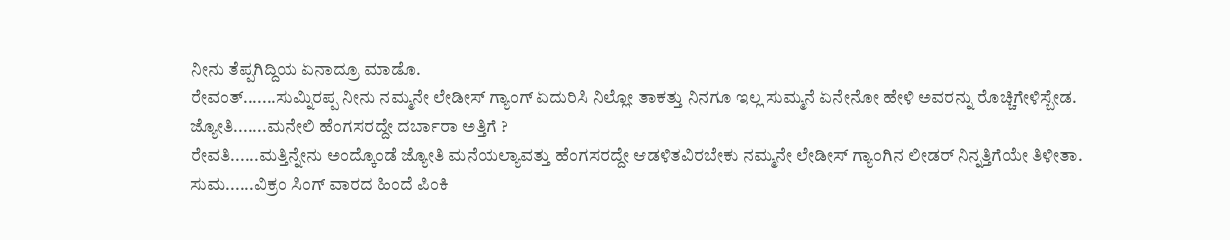ನೀನು ತೆಪ್ಪಗಿದ್ದಿಯ ಏನಾದ್ರೂ ಮಾಡೊ.
ರೇವಂತ್.......ಸುಮ್ನಿರಪ್ಪ ನೀನು ನಮ್ಮನೇ ಲೇಡೀಸ್ ಗ್ಯಾಂಗ್ ಏದುರಿಸಿ ನಿಲ್ಲೋ ತಾಕತ್ತು ನಿನಗೂ ಇಲ್ಲ ಸುಮ್ಮನೆ ಏನೇನೋ ಹೇಳಿ ಅವರನ್ನು ರೊಚ್ಚಿಗೇಳಿಸ್ಬೇಡ.
ಜ್ಯೋತಿ.......ಮನೇಲಿ ಹೆಂಗಸರದ್ದೇ ದರ್ಬಾರಾ ಅತ್ತಿಗೆ ?
ರೇವತಿ......ಮತ್ತಿನ್ನೇನು ಅಂದ್ಕೊಂಡೆ ಜ್ಯೋತಿ ಮನೆಯಲ್ಯಾವತ್ತು ಹೆಂಗಸರದ್ದೇ ಆಡಳಿತವಿರಬೇಕು ನಮ್ಮನೇ ಲೇಡೀಸ್ ಗ್ಯಾಂಗಿನ ಲೀಡರ್ ನಿನ್ನತ್ತಿಗೆಯೇ ತಿಳೀತಾ.
ಸುಮ......ವಿಕ್ರಂ ಸಿಂಗ್ ವಾರದ ಹಿಂದೆ ಪಿಂಕಿ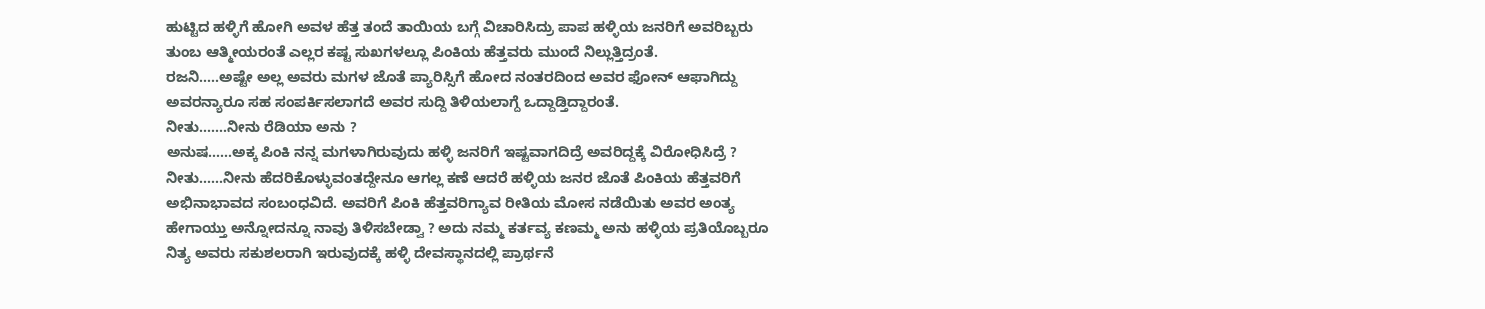ಹುಟ್ಟಿದ ಹಳ್ಳಿಗೆ ಹೋಗಿ ಅವಳ ಹೆತ್ತ ತಂದೆ ತಾಯಿಯ ಬಗ್ಗೆ ವಿಚಾರಿಸಿದ್ರು ಪಾಪ ಹಳ್ಳಿಯ ಜನರಿಗೆ ಅವರಿಬ್ಬರು ತುಂಬ ಆತ್ಮೀಯರಂತೆ ಎಲ್ಲರ ಕಷ್ಟ ಸುಖಗಳಲ್ಲೂ ಪಿಂಕಿಯ ಹೆತ್ತವರು ಮುಂದೆ ನಿಲ್ಲುತ್ತಿದ್ರಂತೆ.
ರಜನಿ.....ಅಷ್ಟೇ ಅಲ್ಲ ಅವರು ಮಗಳ ಜೊತೆ ಪ್ಯಾರಿಸ್ಸಿಗೆ ಹೋದ ನಂತರದಿಂದ ಅವರ ಫೋನ್ ಆಫಾಗಿದ್ದು ಅವರನ್ಯಾರೂ ಸಹ ಸಂಪರ್ಕಿಸಲಾಗದೆ ಅವರ ಸುದ್ದಿ ತಿಳಿಯಲಾಗ್ದೆ ಒದ್ದಾಡ್ತಿದ್ದಾರಂತೆ.
ನೀತು.......ನೀನು ರೆಡಿಯಾ ಅನು ?
ಅನುಷ......ಅಕ್ಕ ಪಿಂಕಿ ನನ್ನ ಮಗಳಾಗಿರುವುದು ಹಳ್ಳಿ ಜನರಿಗೆ ಇಷ್ಟವಾಗದಿದ್ರೆ ಅವರಿದ್ದಕ್ಕೆ ವಿರೋಧಿಸಿದ್ರೆ ?
ನೀತು......ನೀನು ಹೆದರಿಕೊಳ್ಳುವಂತದ್ದೇನೂ ಆಗಲ್ಲ ಕಣೆ ಆದರೆ ಹಳ್ಳಿಯ ಜನರ ಜೊತೆ ಪಿಂಕಿಯ ಹೆತ್ತವರಿಗೆ ಅಭಿನಾಭಾವದ ಸಂಬಂಧವಿದೆ. ಅವರಿಗೆ ಪಿಂಕಿ ಹೆತ್ತವರಿಗ್ಯಾವ ರೀತಿಯ ಮೋಸ ನಡೆಯಿತು ಅವರ ಅಂತ್ಯ ಹೇಗಾಯ್ತು ಅನ್ನೋದನ್ನೂ ನಾವು ತಿಳಿಸಬೇಡ್ವಾ ? ಅದು ನಮ್ಮ ಕರ್ತವ್ಯ ಕಣಮ್ಮ ಅನು ಹಳ್ಳಿಯ ಪ್ರತಿಯೊಬ್ಬರೂ ನಿತ್ಯ ಅವರು ಸಕುಶಲರಾಗಿ ಇರುವುದಕ್ಕೆ ಹಳ್ಳಿ ದೇವಸ್ಥಾನದಲ್ಲಿ ಪ್ರಾರ್ಥನೆ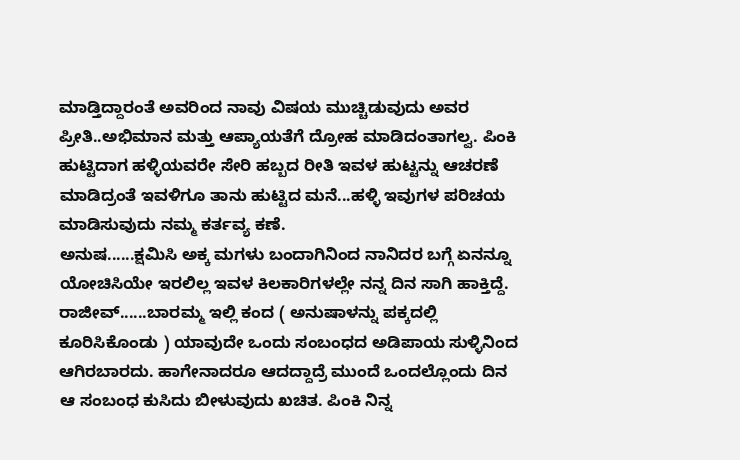ಮಾಡ್ತಿದ್ದಾರಂತೆ ಅವರಿಂದ ನಾವು ವಿಷಯ ಮುಚ್ಚಿಡುವುದು ಅವರ ಪ್ರೀತಿ..ಅಭಿಮಾನ ಮತ್ತು ಆಪ್ಯಾಯತೆಗೆ ದ್ರೋಹ ಮಾಡಿದಂತಾಗಲ್ವ. ಪಿಂಕಿ ಹುಟ್ಟಿದಾಗ ಹಳ್ಳಿಯವರೇ ಸೇರಿ ಹಬ್ಬದ ರೀತಿ ಇವಳ ಹುಟ್ಟನ್ನು ಆಚರಣೆ ಮಾಡಿದ್ರಂತೆ ಇವಳಿಗೂ ತಾನು ಹುಟ್ಟಿದ ಮನೆ...ಹಳ್ಳಿ ಇವುಗಳ ಪರಿಚಯ ಮಾಡಿಸುವುದು ನಮ್ಮ ಕರ್ತವ್ಯ ಕಣೆ.
ಅನುಷ......ಕ್ಷಮಿಸಿ ಅಕ್ಕ ಮಗಳು ಬಂದಾಗಿನಿಂದ ನಾನಿದರ ಬಗ್ಗೆ ಏನನ್ನೂ ಯೋಚಿಸಿಯೇ ಇರಲಿಲ್ಲ ಇವಳ ಕಿಲಕಾರಿಗಳಲ್ಲೇ ನನ್ನ ದಿನ ಸಾಗಿ ಹಾಕ್ತಿದ್ದೆ.
ರಾಜೀವ್......ಬಾರಮ್ಮ ಇಲ್ಲಿ ಕಂದ ( ಅನುಷಾಳನ್ನು ಪಕ್ಕದಲ್ಲಿ ಕೂರಿಸಿಕೊಂಡು ) ಯಾವುದೇ ಒಂದು ಸಂಬಂಧದ ಅಡಿಪಾಯ ಸುಳ್ಳಿನಿಂದ ಆಗಿರಬಾರದು. ಹಾಗೇನಾದರೂ ಆದದ್ದಾದ್ರೆ ಮುಂದೆ ಒಂದಲ್ಲೊಂದು ದಿನ ಆ ಸಂಬಂಧ ಕುಸಿದು ಬೀಳುವುದು ಖಚಿತ. ಪಿಂಕಿ ನಿನ್ನ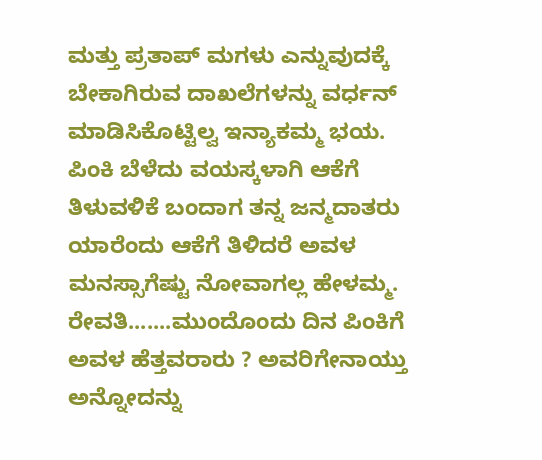ಮತ್ತು ಪ್ರತಾಪ್ ಮಗಳು ಎನ್ನುವುದಕ್ಕೆ ಬೇಕಾಗಿರುವ ದಾಖಲೆಗಳನ್ನು ವರ್ಧನ್ ಮಾಡಿಸಿಕೊಟ್ಟಿಲ್ವ ಇನ್ಯಾಕಮ್ಮ ಭಯ. ಪಿಂಕಿ ಬೆಳೆದು ವಯಸ್ಕಳಾಗಿ ಆಕೆಗೆ ತಿಳುವಳಿಕೆ ಬಂದಾಗ ತನ್ನ ಜನ್ಮದಾತರು ಯಾರೆಂದು ಆಕೆಗೆ ತಿಳಿದರೆ ಅವಳ ಮನಸ್ಸಾಗೆಷ್ಟು ನೋವಾಗಲ್ಲ ಹೇಳಮ್ಮ.
ರೇವತಿ.......ಮುಂದೊಂದು ದಿನ ಪಿಂಕಿಗೆ ಅವಳ ಹೆತ್ತವರಾರು ? ಅವರಿಗೇನಾಯ್ತು ಅನ್ನೋದನ್ನು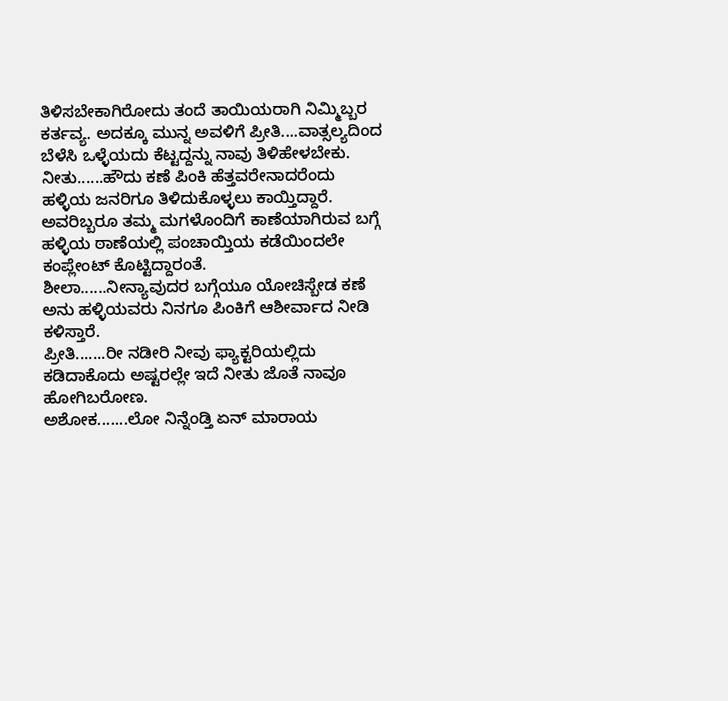ತಿಳಿಸಬೇಕಾಗಿರೋದು ತಂದೆ ತಾಯಿಯರಾಗಿ ನಿಮ್ಮಿಬ್ಬರ ಕರ್ತವ್ಯ. ಅದಕ್ಕೂ ಮುನ್ನ ಅವಳಿಗೆ ಪ್ರೀತಿ....ವಾತ್ಸಲ್ಯದಿಂದ ಬೆಳೆಸಿ ಒಳ್ಳೆಯದು ಕೆಟ್ಟದ್ದನ್ನು ನಾವು ತಿಳಿಹೇಳಬೇಕು.
ನೀತು......ಹೌದು ಕಣೆ ಪಿಂಕಿ ಹೆತ್ತವರೇನಾದರೆಂದು ಹಳ್ಳಿಯ ಜನರಿಗೂ ತಿಳಿದುಕೊಳ್ಳಲು ಕಾಯ್ತಿದ್ದಾರೆ. ಅವರಿಬ್ಬರೂ ತಮ್ಮ ಮಗಳೊಂದಿಗೆ ಕಾಣೆಯಾಗಿರುವ ಬಗ್ಗೆ ಹಳ್ಳಿಯ ಠಾಣೆಯಲ್ಲಿ ಪಂಚಾಯ್ತಿಯ ಕಡೆಯಿಂದಲೇ ಕಂಪ್ಲೇಂಟ್ ಕೊಟ್ಟಿದ್ದಾರಂತೆ.
ಶೀಲಾ......ನೀನ್ಯಾವುದರ ಬಗ್ಗೆಯೂ ಯೋಚಿಸ್ಬೇಡ ಕಣೆ ಅನು ಹಳ್ಳಿಯವರು ನಿನಗೂ ಪಿಂಕಿಗೆ ಆಶೀರ್ವಾದ ನೀಡಿ ಕಳಿಸ್ತಾರೆ.
ಪ್ರೀತಿ.......ರೀ ನಡೀರಿ ನೀವು ಫ್ಯಾಕ್ಟರಿಯಲ್ಲಿದು ಕಡಿದಾಕೊದು ಅಷ್ಟರಲ್ಲೇ ಇದೆ ನೀತು ಜೊತೆ ನಾವೂ ಹೋಗಿಬರೋಣ.
ಅಶೋಕ.......ಲೋ ನಿನ್ನೆಂಡ್ತಿ ಏನ್ ಮಾರಾಯ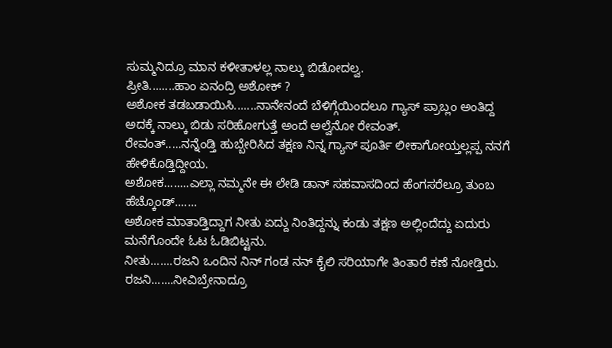ಸುಮ್ಮನಿದ್ರೂ ಮಾನ ಕಳೀತಾಳಲ್ಲ ನಾಲ್ಕು ಬಿಡೋದಲ್ವ.
ಪ್ರೀತಿ........ಹಾಂ ಏನಂದ್ರಿ ಅಶೋಕ್ ?
ಅಶೋಕ ತಡಬಡಾಯಿಸಿ.......ನಾನೇನಂದೆ ಬೆಳಿಗ್ಗೆಯಿಂದಲೂ ಗ್ಯಾಸ್ ಪ್ರಾಬ್ಲಂ ಅಂತಿದ್ದ ಅದಕ್ಕೆ ನಾಲ್ಕು ಬಿಡು ಸರಿಹೋಗುತ್ತೆ ಅಂದೆ ಅಲ್ವೆನೋ ರೇವಂತ್.
ರೇವಂತ್.....ನನ್ನೆಂಡ್ತಿ ಹುಬ್ಬೇರಿಸಿದ ತಕ್ಷಣ ನಿನ್ನ ಗ್ಯಾಸ್ ಪೂರ್ತಿ ಲೀಕಾಗೋಯ್ತಲ್ಲಪ್ಪ ನನಗೆ ಹೇಳಿಕೊಡ್ತಿದ್ದೀಯ.
ಅಶೋಕ........ಎಲ್ಲಾ ನಮ್ಮನೇ ಈ ಲೇಡಿ ಡಾನ್ ಸಹವಾಸದಿಂದ ಹೆಂಗಸರೆಲ್ರೂ ತುಂಬ ಹೆಚ್ಕೊಂಡ್.......
ಅಶೋಕ ಮಾತಾಡ್ತಿದ್ದಾಗ ನೀತು ಏದ್ದು ನಿಂತಿದ್ದನ್ನು ಕಂಡು ತಕ್ಷಣ ಅಲ್ಲಿಂದೆದ್ದು ಏದುರು ಮನೆಗೊಂದೇ ಓಟ ಓಡಿಬಿಟ್ಟನು.
ನೀತು.......ರಜನಿ ಒಂದಿನ ನಿನ್ ಗಂಡ ನನ್ ಕೈಲಿ ಸರಿಯಾಗೇ ತಿಂತಾರೆ ಕಣೆ ನೋಡ್ತಿರು.
ರಜನಿ.......ನೀವಿಬ್ರೇನಾದ್ರೂ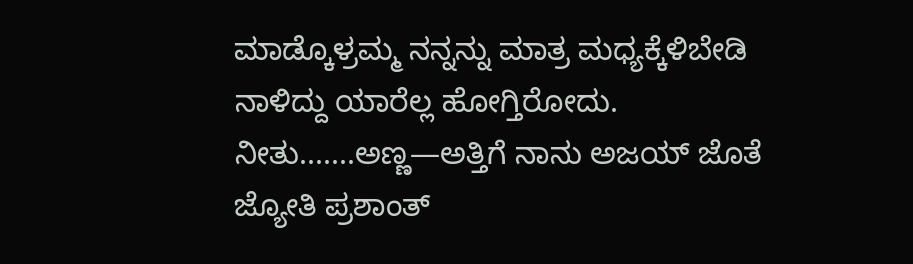ಮಾಡ್ಕೊಳ್ರಮ್ಮ ನನ್ನನ್ನು ಮಾತ್ರ ಮಧ್ಯಕ್ಕೆಳಿಬೇಡಿ ನಾಳಿದ್ದು ಯಾರೆಲ್ಲ ಹೋಗ್ತಿರೋದು.
ನೀತು.......ಅಣ್ಣ—ಅತ್ತಿಗೆ ನಾನು ಅಜಯ್ ಜೊತೆ ಜ್ಯೋತಿ ಪ್ರಶಾಂತ್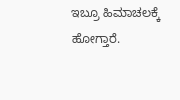ಇಬ್ರೂ ಹಿಮಾಚಲಕ್ಕೆ ಹೋಗ್ತಾರೆ.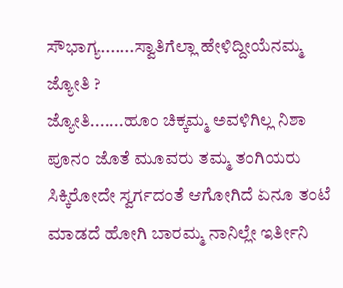ಸೌಭಾಗ್ಯ.......ಸ್ವಾತಿಗೆಲ್ಲಾ ಹೇಳಿದ್ದೀಯೆನಮ್ಮ ಜ್ಯೋತಿ ?
ಜ್ಯೋತಿ.......ಹೂಂ ಚಿಕ್ಕಮ್ಮ ಅವಳಿಗಿಲ್ಲ ನಿಶಾ ಪೂನಂ ಜೊತೆ ಮೂವರು ತಮ್ಮ ತಂಗಿಯರು ಸಿಕ್ಕಿರೋದೇ ಸ್ವರ್ಗದಂತೆ ಆಗೋಗಿದೆ ಏನೂ ತಂಟೆ ಮಾಡದೆ ಹೋಗಿ ಬಾರಮ್ಮ ನಾನಿಲ್ಲೇ ಇರ್ತೀನಿ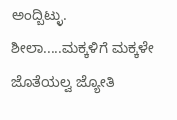ಅಂದ್ಬಿಟ್ಳು.
ಶೀಲಾ.....ಮಕ್ಕಳಿಗೆ ಮಕ್ಕಳೇ ಜೊತೆಯಲ್ವ ಜ್ಯೋತಿ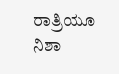ರಾತ್ರಿಯೂ ನಿಶಾ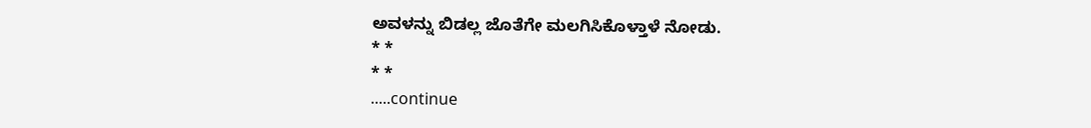ಅವಳನ್ನು ಬಿಡಲ್ಲ ಜೊತೆಗೇ ಮಲಗಿಸಿಕೊಳ್ತಾಳೆ ನೋಡು.
* *
* *
.....continue